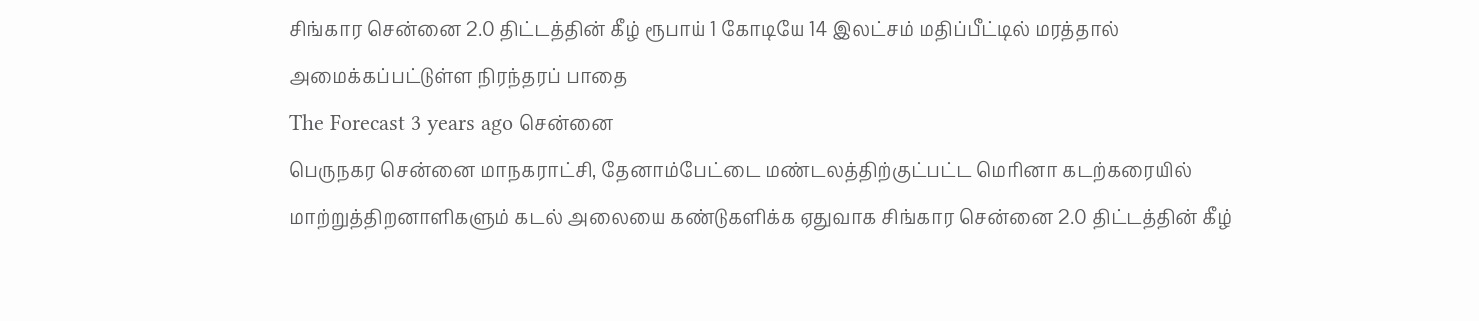சிங்கார சென்னை 2.0 திட்டத்தின் கீழ் ரூபாய் 1 கோடியே 14 இலட்சம் மதிப்பீட்டில் மரத்தால் அமைக்கப்பட்டுள்ள நிரந்தரப் பாதை
The Forecast 3 years ago சென்னை
பெருநகர சென்னை மாநகராட்சி, தேனாம்பேட்டை மண்டலத்திற்குட்பட்ட மெரினா கடற்கரையில் மாற்றுத்திறனாளிகளும் கடல் அலையை கண்டுகளிக்க ஏதுவாக சிங்கார சென்னை 2.0 திட்டத்தின் கீழ்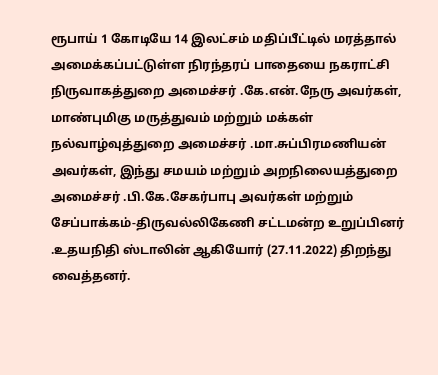ரூபாய் 1 கோடியே 14 இலட்சம் மதிப்பீட்டில் மரத்தால் அமைக்கப்பட்டுள்ள நிரந்தரப் பாதையை நகராட்சி நிருவாகத்துறை அமைச்சர் .கே.என்.நேரு அவர்கள், மாண்புமிகு மருத்துவம் மற்றும் மக்கள் நல்வாழ்வுத்துறை அமைச்சர் .மா.சுப்பிரமணியன் அவர்கள், இந்து சமயம் மற்றும் அறநிலையத்துறை அமைச்சர் .பி.கே.சேகர்பாபு அவர்கள் மற்றும்
சேப்பாக்கம்-திருவல்லிகேணி சட்டமன்ற உறுப்பினர் .உதயநிதி ஸ்டாலின் ஆகியோர் (27.11.2022) திறந்து வைத்தனர்.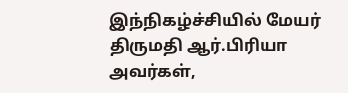இந்நிகழ்ச்சியில் மேயர் திருமதி ஆர்.பிரியா அவர்கள்,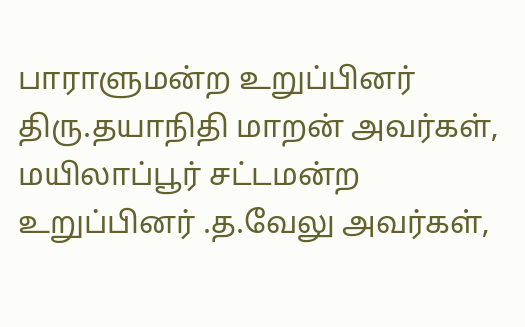பாராளுமன்ற உறுப்பினர் திரு.தயாநிதி மாறன் அவர்கள், மயிலாப்பூர் சட்டமன்ற உறுப்பினர் .த.வேலு அவர்கள்,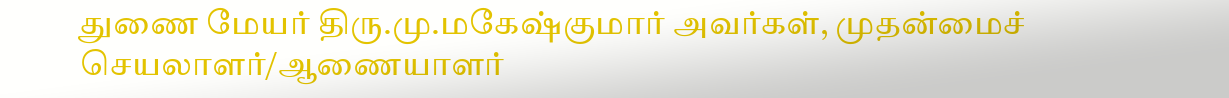துணை மேயர் திரு.மு.மகேஷ்குமார் அவர்கள், முதன்மைச் செயலாளர்/ஆணையாளர்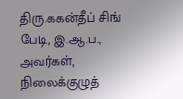திரு.ககன்தீப் சிங் பேடி, இ.ஆ.ப., அவர்கள், நிலைக்குழுத்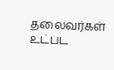தலைவர்கள் உட்பட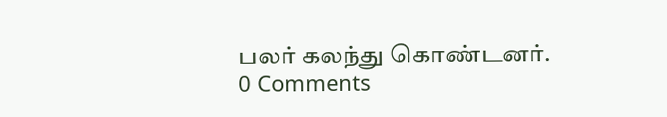பலர் கலந்து கொண்டனர்.
0 Comments